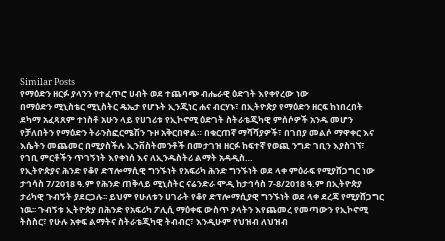Similar Posts
የማዕድን ዘርፉ ያላንን የተፈጥሮ ሀብት ወደ ተጨባጭ ብሔራዊ ዕድገት እየቀየረው ነው
በማዕድን ሚኒስቴር ሚኒስትር ዴኤታ የሆኑት ኢንጂነር ሐና ብርሃኑ፣ በኢትዮጵያ የማዕድን ዘርፍ ከነበረበት ደካማ አፈጻጸም ተነስቶ አሁን ላይ የሀገሪቱ የኢኮኖሚ ዕድገት ስትራቴጂካዊ ምሰሶዎች አንዱ መሆን የቻለበትን የማዕድን ትራንስፎርሜሽን ጉዞ አቅርበዋል። በቁርጠኛ ማሻሻያዎች፣ በገበያ መልሶ ማዋቀር እና እሴትን መጨመር በሚያስችሉ ኢንቨስትመንቶች በመታገዝ ዘርፉ ከፍተኛ የወጪ ንግድ ገቢን እያስገኘ፣ የገቢ ምርቶችን ጥገኝነት እየቀነሰ እና ለኢንዱስትሪ ልማት አዳዲስ…
የኢትዮጵያና ሕንድ የቆየ ድፕሎማሲዊ ግንኙነት የአፍሪካ ሕንድ ግንኙነት ወደ ላቀ ምዕራፍ የሚያሸጋግር ነው
ታኅሳስ 7/2018 ዓ.ም የሕንድ ጠቅላይ ሚኒስትር ናሬንድራ ሞዲ ከታኅሳስ 7-8/2018 ዓ.ም በኢትዮጵያ ታሪካዊ ጉብኝት ያደርጋሉ፡፡ ይህም የሁለቱን ሀገራት የቆየ ድፕሎማሲያዊ ግንኙነት ወደ ላቀ ደረጃ የሚያሸጋግር ነዉ፡፡ ጉብኝቱ ኢትዮጵያ በሕንድ የአፍሪካ ፖሊሲ ማዕቀፍ ውስጥ ያላትን እየጨመረ የመጣውን የኢኮኖሚ ትስስር፣ የሁሉ አቀፍ ልማትና ስትራቴጂካዊ ትብብር፣ እንዲሁም የህዝብ ለህዝብ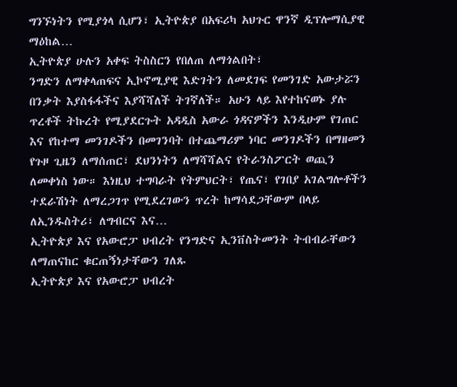ግንኙነትን የሚያጎላ ሲሆን፣ ኢትዮጵያ በአፍሪካ አህጉር ዋንኛ ዲፕሎማሲያዊ ማዕከል…
ኢትዮጵያ ሁሉን አቀፍ ትስስርን የበለጠ ለማጎልበት፣
ንግድን ለማቀላጠፍና ኢኮኖሚያዊ እድገትን ለመደገፍ የመንገድ አውታሯን በንቃት እያስፋፋችና እያሻሻለች ትገኛለች። አሁን ላይ እየተከናወኑ ያሉ ጥረቶች ትኩረት የሚያደርጉት አዳዲስ አውራ ጎዳናዎችን እንዲሁም የገጠር እና የከተማ መንገዶችን በመገንባት በተጨማሪም ነባር መንገዶችን በማዘመን የጉዞ ጊዜን ለማሰጠር፣ ደህንነትን ለማሻሻልና የትራንስፖርት ወጪን ለመቀነስ ነው። እነዚህ ተግባራት የትምህርት፣ የጤና፣ የገበያ አገልግሎቶችን ተደራሽነት ለማረጋገጥ የሚደረገውን ጥረት ከማሳደጋቸውም በላይ ለኢንዱስትሪ፣ ለግብርና እና…
ኢትዮጵያ እና የአውሮፓ ህብረት የንግድና ኢንቨስትመንት ትብብራቸውን ለማጠናከር ቁርጠኝነታቸውን ገለጹ
ኢትዮጵያ እና የአውሮፓ ህብረት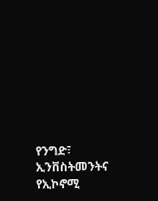የንግድ፣ ኢንቨስትመንትና የኢኮኖሚ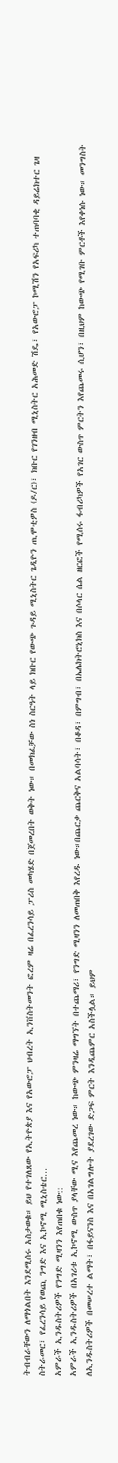ትብብራቸውን ለማጎልበት እንደሚሰሩ አስታወቁ። ይህ የተገለጸው የኢትዮጵያ እና የአውሮፓ ህብረት ኢንቨስትመንት ፎረም ዛሬ በፈረንሳይ ፓሪስ መካሄድ በጀመረበት ወቅት ነው። በመክፈቻው ስነ ስርዓት ላይ ክቡር የውጭ ጉዳይ ሚኒስትር ጌዲዮን ጢሞቲዎስ (ዶ/ር)፣ ክቡር የገንዘብ ሚኒስትር አሕመድ ሽዴ፣ የአውሮፓ ኮሚሽን የአፍሪካ ተጠባባቂ ዳይሬክተር ጌዛ ስትራመር፣ የፈረንሳይ የወጪ ንግድ እና ኢኮኖሚ ሚኒስቴር…
አምራች ኢንዱስትሪዎች የንግድ ሚዛንን እየጠበቁ ነው::
አምራች ኢንዱስትሪዎች በአገሪቱ ኢኮኖሚ ውስጥ ያላቸው ሚና እየጨመረ ነው። ከውጭ ምንዛሬ ማግኘት በተጨማሪ፣ የንግድ ሚዛንን ለመጠበቅ እየረዱ ነው።በጨርቃ ጨርቅና አልባሳት፣ በቆዳ፣ በምግብ፣ በኤሌክትሮኒክስ እና በሶላር ሴል ዘርፎች የሚሰሩ ፋብሪካዎች የአገር ውስጥ ምርትን እየጨመሩ ሲሆን፣ በዚህም ከውጭ የሚገቡ ምርቶች እየቀነሱ ነው። መንግስት ለኢንዱስትሪዎች በመሠረተ ልማት፣ በፋይናንስ እና በአገልግሎት ያደረገው ድጋፍ ምርት እንዲጨምር አስችሏል። ይህም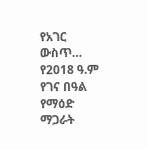የአገር ውስጥ…
የ2018 ዓ.ም የገና በዓል የማዕድ ማጋራት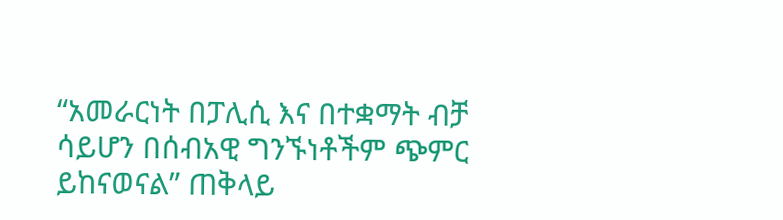“አመራርነት በፓሊሲ እና በተቋማት ብቻ ሳይሆን በሰብአዊ ግንኙነቶችም ጭምር ይከናወናል” ጠቅላይ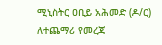ሚኒስትር ዐቢይ አሕመድ (ዶ/ር) ለተጨማሪ የመረጃ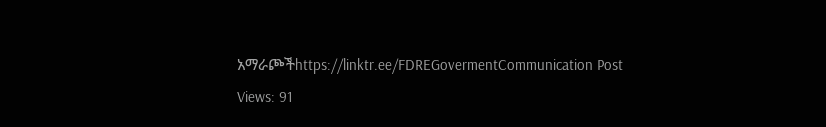አማራጮችhttps://linktr.ee/FDREGovermentCommunication Post Views: 91